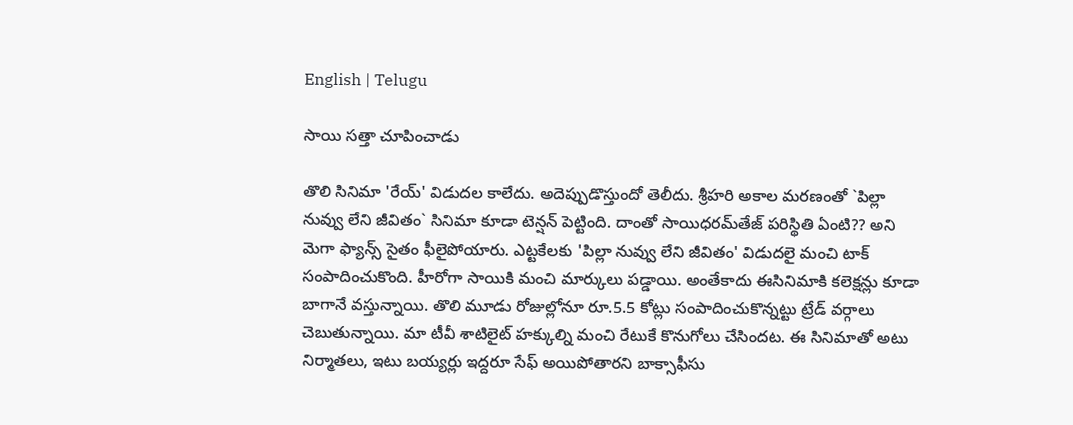English | Telugu

సాయి స‌త్తా చూపించాడు

తొలి సినిమా 'రేయ్‌' విడుద‌ల కాలేదు. అదెప్పుడొస్తుందో తెలీదు. శ్రీ‌హ‌రి అకాల మ‌ర‌ణంతో `పిల్లా నువ్వు లేని జీవితం` సినిమా కూడా టెన్ష‌న్ పెట్టింది. దాంతో సాయిధ‌ర‌మ్‌తేజ్ ప‌రిస్థితి ఏంటి?? అని మెగా ఫ్యాన్స్ సైతం ఫీలైపోయారు. ఎట్ట‌కేల‌కు 'పిల్లా నువ్వు లేని జీవితం' విడుద‌లై మంచి టాక్ సంపాదించుకొంది. హీరోగా సాయికి మంచి మార్కులు ప‌డ్డాయి. అంతేకాదు ఈసినిమాకి క‌లెక్ష‌న్లు కూడా బాగానే వ‌స్తున్నాయి. తొలి మూడు రోజుల్లోనూ రూ.5.5 కోట్లు సంపాదించుకొన్న‌ట్టు ట్రేడ్ వ‌ర్గాలు చెబుతున్నాయి. మా టీవీ శాటిలైట్ హ‌క్కుల్ని మంచి రేటుకే కొనుగోలు చేసింద‌ట‌. ఈ సినిమాతో అటు నిర్మాతలు, ఇటు బ‌య్య‌ర్లు ఇద్ద‌రూ సేఫ్ అయిపోతార‌ని బాక్సాఫీసు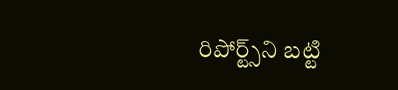రిపోర్ట్స్‌ని బ‌ట్టి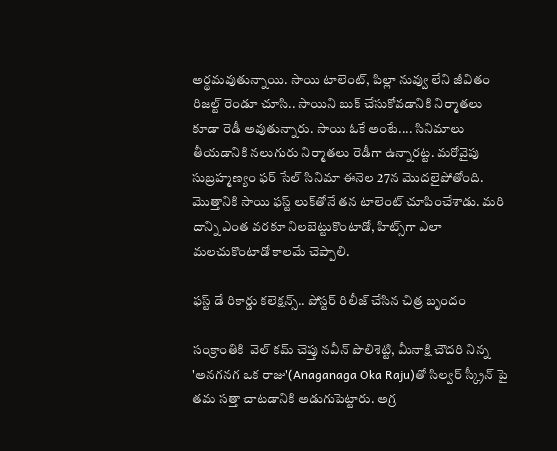అర్థ‌మ‌వుతున్నాయి. సాయి టాలెంట్‌, పిల్లా నువ్వు లేని జీవితం రిజ‌ల్ట్ రెండూ చూసి.. సాయిని బుక్ చేసుకోవ‌డానికి నిర్మాత‌లు కూడా రెడీ అవుతున్నారు. సాయి ఓకే అంటే.... సినిమాలు తీయ‌డానికి న‌లుగురు నిర్మాత‌లు రెడీగా ఉన్నార‌ట్ట‌. మ‌రోవైపు సుబ్ర‌హ్మ‌ణ్యం ఫ‌ర్ సేల్ సినిమా ఈనెల 27న మొద‌లైపోతోంది. మొత్తానికి సాయి ఫ‌స్ట్ లుక్‌తోనే త‌న టాలెంట్ చూపించేశాడు. మ‌రి దాన్ని ఎంత వ‌ర‌కూ నిల‌బెట్టుకొంటాడో, హిట్స్‌గా ఎలా మ‌ల‌చుకొంటాడో కాల‌మే చెప్పాలి.

ఫస్ట్ డే రికార్డు కలెక్షన్స్.. పోస్టర్ రిలీజ్ చేసిన చిత్ర బృందం

సంక్రాంతికి  వెల్ కమ్ చెప్తు నవీన్ పొలిశెట్టి, మీనాక్షి చౌదరి నిన్న 'అనగనగ ఒక రాజు'(Anaganaga Oka Raju)తో సిల్వర్ స్క్రీన్ పై తమ సత్తా చాటడానికి అడుగుపెట్టారు. అగ్ర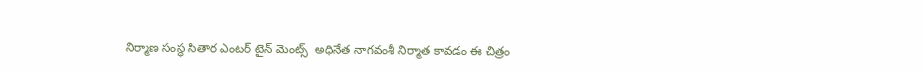నిర్మాణ సంస్థ సితార ఎంటర్ టైన్ మెంట్స్  అధినేత నాగవంశీ నిర్మాత కావడం ఈ చిత్రం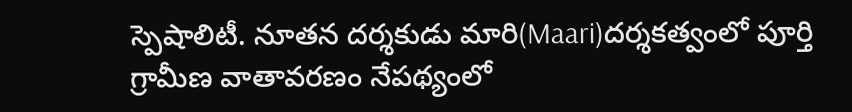స్పెషాలిటీ. నూతన దర్శకుడు మారి(Maari)దర్శకత్వంలో పూర్తి గ్రామీణ వాతావరణం నేపథ్యంలో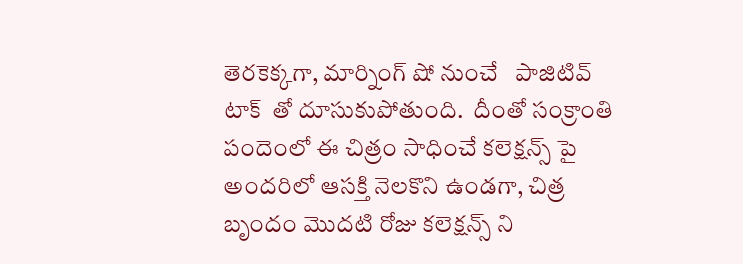తెరకెక్కగా, మార్నింగ్ షో నుంచే   పాజిటివ్ టాక్  తో దూసుకుపోతుంది.  దీంతో సంక్రాంతి పందెంలో ఈ చిత్రం సాధించే కలెక్షన్స్ పై అందరిలో ఆసక్తి నెలకొని ఉండగా, చిత్ర బృందం మొదటి రోజు కలెక్షన్స్ ని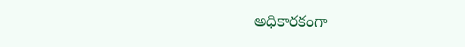అధికారకంగా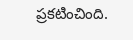ప్రకటించింది.